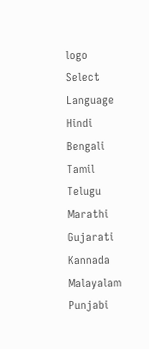logo
Select Language
Hindi
Bengali
Tamil
Telugu
Marathi
Gujarati
Kannada
Malayalam
Punjabi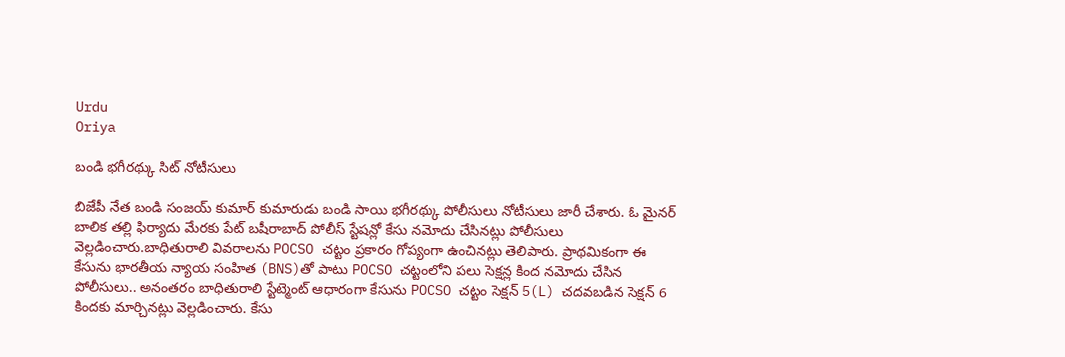Urdu
Oriya

బండి భగీరథ్కు సిట్ నోటీసులు

బిజేపీ నేత బండి సంజయ్ కుమార్ కుమారుడు బండి సాయి భగీరథ్కు పోలీసులు నోటీసులు జారీ చేశారు. ఓ మైనర్ బాలిక తల్లి ఫిర్యాదు మేరకు పేట్ బషీరాబాద్ పోలీస్ స్టేషన్లో కేసు నమోదు చేసినట్లు పోలీసులు వెల్లడించారు.బాధితురాలి వివరాలను POCSO చట్టం ప్రకారం గోప్యంగా ఉంచినట్లు తెలిపారు. ప్రాథమికంగా ఈ కేసును భారతీయ న్యాయ సంహిత (BNS)తో పాటు POCSO చట్టంలోని పలు సెక్షన్ల కింద నమోదు చేసిన పోలీసులు.. అనంతరం బాధితురాలి స్టేట్మెంట్ ఆధారంగా కేసును POCSO చట్టం సెక్షన్ 5(L) చదవబడిన సెక్షన్ 6 కిందకు మార్చినట్లు వెల్లడించారు. కేసు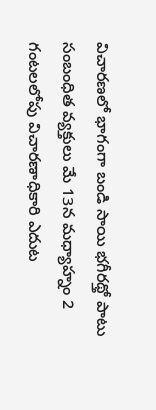విచారణలో భాగంగా బండి సాయి భగీరథ్తో పాటు సంబంధిత వ్యక్తులు మే 13న మధ్యాహ్నం 2 గంటలలోపు విచారణాధికారి ఎదుట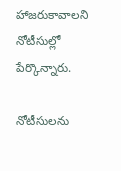హాజరుకావాలని నోటీసుల్లో పేర్కొన్నారు.

నోటీసులను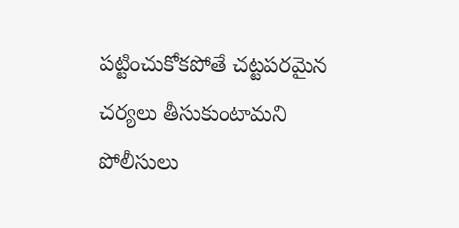పట్టించుకోకపోతే చట్టపరమైన చర్యలు తీసుకుంటామని పోలీసులు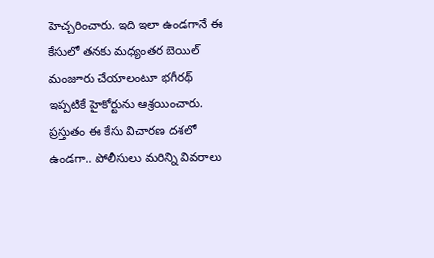హెచ్చరించారు. ఇది ఇలా ఉండగానే ఈ కేసులో తనకు మధ్యంతర బెయిల్ మంజూరు చేయాలంటూ భగీరథ్ ఇప్పటికే హైకోర్టును ఆశ్రయించారు. ప్రస్తుతం ఈ కేసు విచారణ దశలో ఉండగా.. పోలీసులు మరిన్ని వివరాలు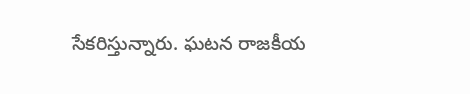సేకరిస్తున్నారు. ఘటన రాజకీయ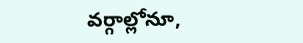వర్గాల్లోనూ,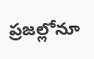ప్రజల్లోనూ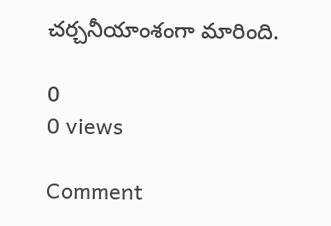చర్చనీయాంశంగా మారింది.

0
0 views

Comment